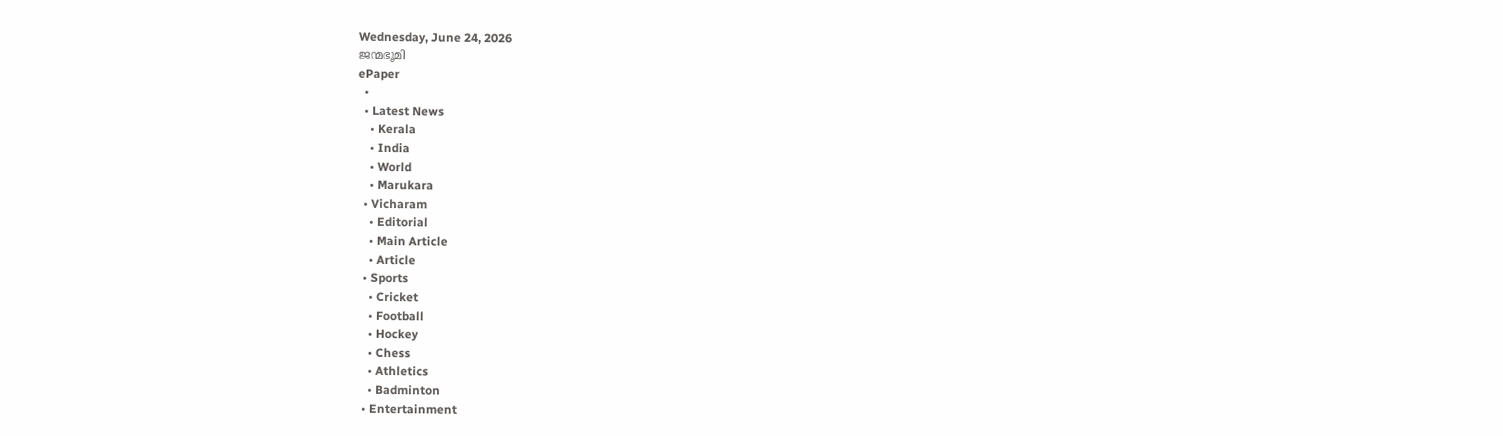Wednesday, June 24, 2026
ജന്മഭൂമി
ePaper
  •
  • Latest News
    • Kerala
    • India
    • World
    • Marukara
  • Vicharam
    • Editorial
    • Main Article
    • Article
  • Sports
    • Cricket
    • Football
    • Hockey
    • Chess
    • Athletics
    • Badminton
  • Entertainment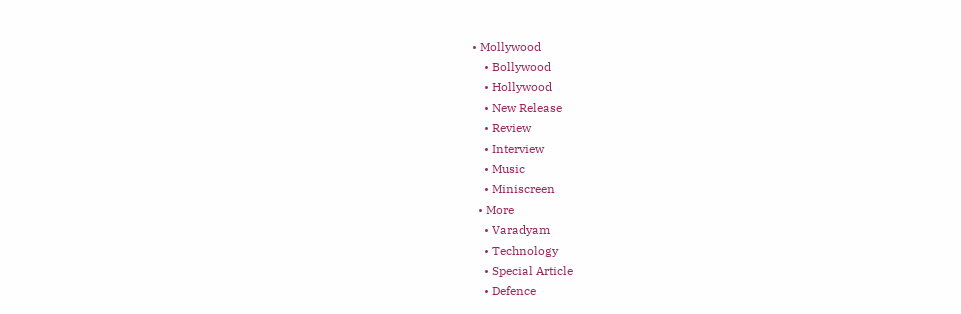• Mollywood
    • Bollywood
    • Hollywood
    • New Release
    • Review
    • Interview
    • Music
    • Miniscreen
  • More
    • Varadyam
    • Technology
    • Special Article
    • Defence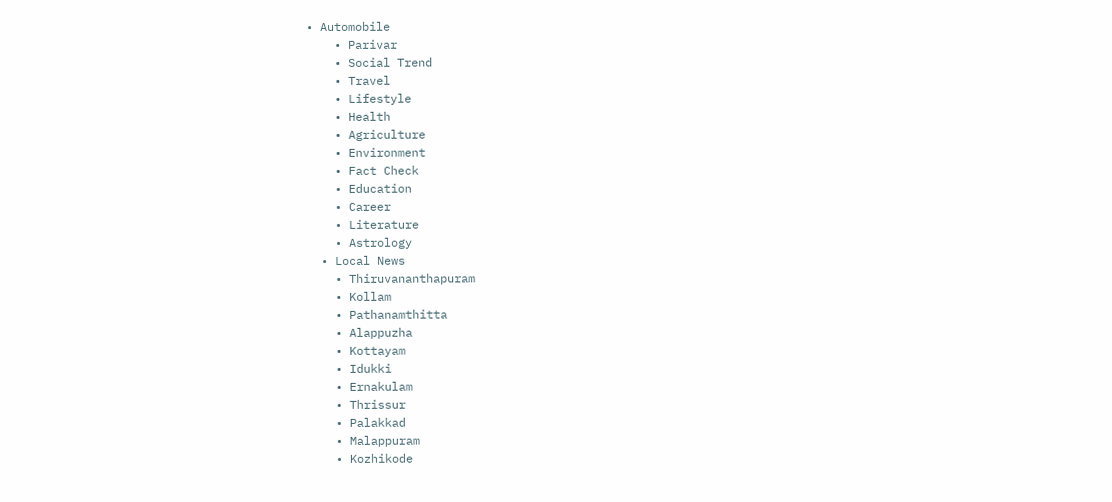• Automobile
    • Parivar
    • Social Trend
    • Travel
    • Lifestyle
    • Health
    • Agriculture
    • Environment
    • Fact Check
    • Education
    • Career
    • Literature
    • Astrology
  • Local News
    • Thiruvananthapuram
    • Kollam
    • Pathanamthitta
    • Alappuzha
    • Kottayam
    • Idukki
    • Ernakulam
    • Thrissur
    • Palakkad
    • Malappuram
    • Kozhikode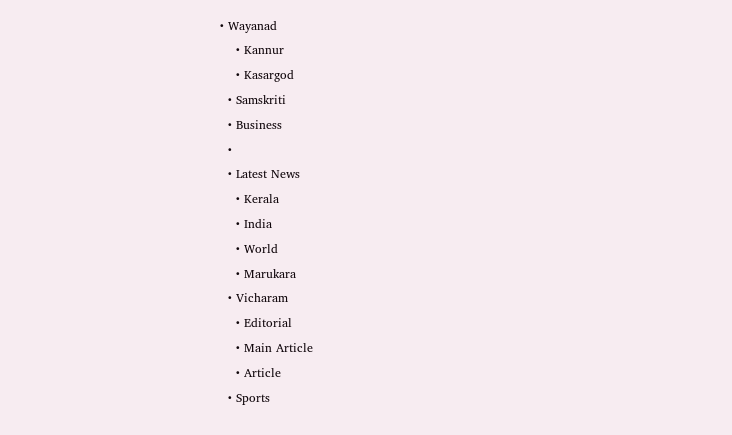• Wayanad
    • Kannur
    • Kasargod
  • Samskriti
  • Business
  •
  • Latest News
    • Kerala
    • India
    • World
    • Marukara
  • Vicharam
    • Editorial
    • Main Article
    • Article
  • Sports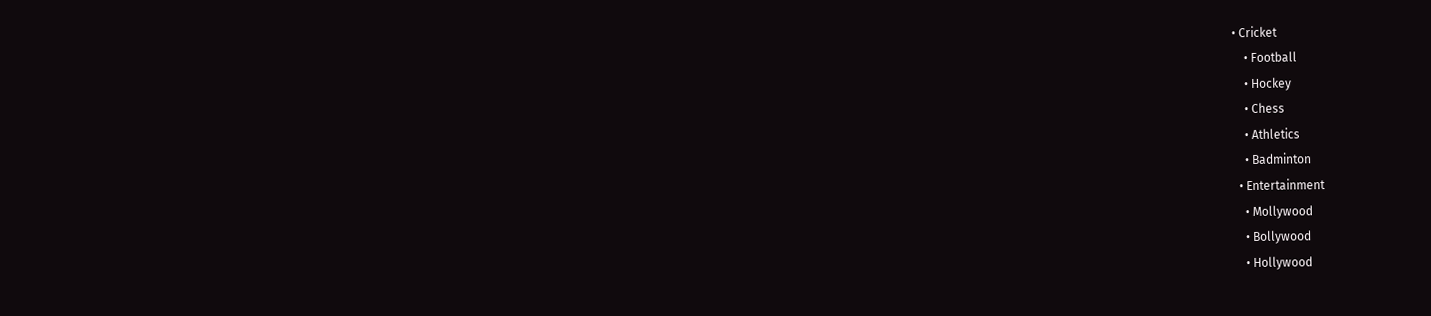• Cricket
    • Football
    • Hockey
    • Chess
    • Athletics
    • Badminton
  • Entertainment
    • Mollywood
    • Bollywood
    • Hollywood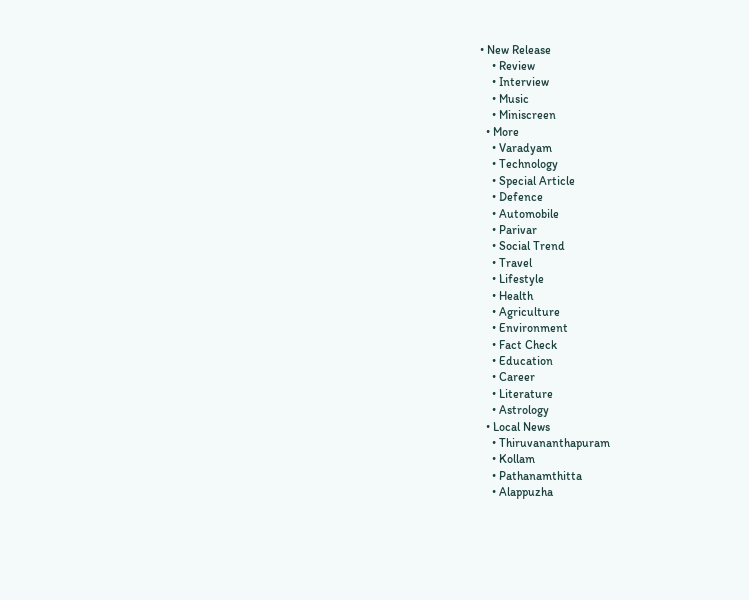• New Release
    • Review
    • Interview
    • Music
    • Miniscreen
  • More
    • Varadyam
    • Technology
    • Special Article
    • Defence
    • Automobile
    • Parivar
    • Social Trend
    • Travel
    • Lifestyle
    • Health
    • Agriculture
    • Environment
    • Fact Check
    • Education
    • Career
    • Literature
    • Astrology
  • Local News
    • Thiruvananthapuram
    • Kollam
    • Pathanamthitta
    • Alappuzha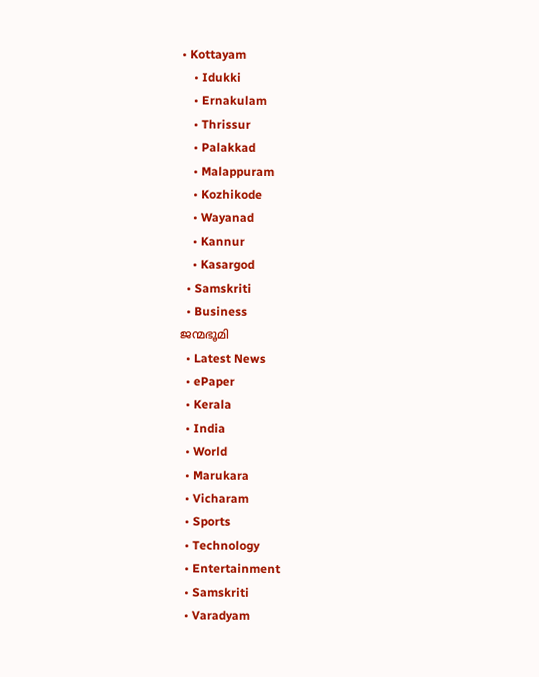• Kottayam
    • Idukki
    • Ernakulam
    • Thrissur
    • Palakkad
    • Malappuram
    • Kozhikode
    • Wayanad
    • Kannur
    • Kasargod
  • Samskriti
  • Business
ജന്മഭൂമി
  • Latest News
  • ePaper
  • Kerala
  • India
  • World
  • Marukara
  • Vicharam
  • Sports
  • Technology
  • Entertainment
  • Samskriti
  • Varadyam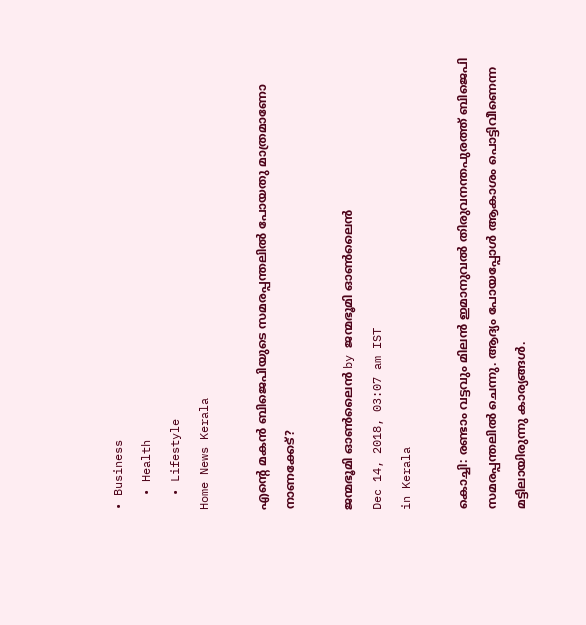• Business
  • Health
  • Lifestyle
Home News Kerala

എന്റെ മകന്‍ ബിജെപിയുടെ സമരപ്പന്തലില്‍ പോയതു മാത്രമാണോ നാണക്കേട്?

ജന്മഭൂമി ഓണ്‍ലൈന്‍ by ജന്മഭൂമി ഓണ്‍ലൈന്‍
Dec 14, 2018, 03:07 am IST
in Kerala

കൊച്ചി: രണ്ടാം വട്ടവും മിലന്‍ ഇമാനുവല്‍ തിരുവനന്തപുരത്ത് ബിജെപി സമരപ്പന്തലില്‍ ചെന്നു. ആദ്യം പോയപ്പോള്‍ ആകാശം പൊട്ടിവീണെന്ന മട്ടിലായിരുന്നു കാര്യങ്ങള്‍.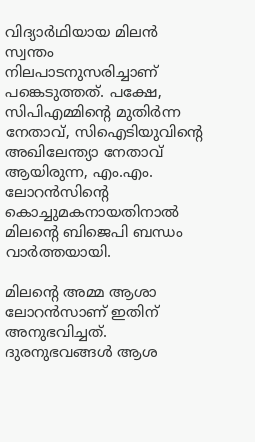വിദ്യാര്‍ഥിയായ മിലന്‍ സ്വന്തം നിലപാടനുസരിച്ചാണ്  പങ്കെടുത്തത്. പക്ഷേ, സിപിഎമ്മിന്റെ മുതിര്‍ന്ന നേതാവ്, സിഐടിയുവിന്റെ അഖിലേന്ത്യാ നേതാവ് ആയിരുന്ന, എം.എം. ലോറന്‍സിന്റെ കൊച്ചുമകനായതിനാല്‍ മിലന്റെ ബിജെപി ബന്ധം വാര്‍ത്തയായി.

മിലന്റെ അമ്മ ആശാ ലോറന്‍സാണ് ഇതിന് അനുഭവിച്ചത്. ദുരനുഭവങ്ങള്‍ ആശ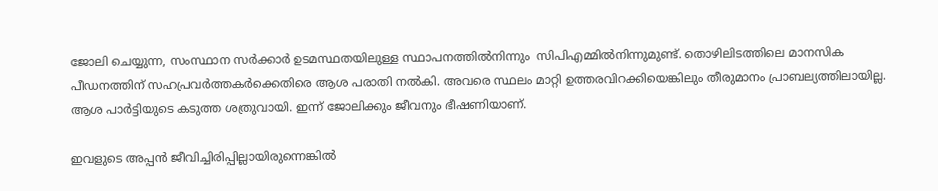ജോലി ചെയ്യുന്ന, സംസ്ഥാന സര്‍ക്കാര്‍ ഉടമസ്ഥതയിലുള്ള സ്ഥാപനത്തില്‍നിന്നും  സിപിഎമ്മില്‍നിന്നുമുണ്ട്. തൊഴിലിടത്തിലെ മാനസിക പീഡനത്തിന് സഹപ്രവര്‍ത്തകര്‍ക്കെതിരെ ആശ പരാതി നല്‍കി. അവരെ സ്ഥലം മാറ്റി ഉത്തരവിറക്കിയെങ്കിലും തീരുമാനം പ്രാബല്യത്തിലായില്ല. ആശ പാര്‍ട്ടിയുടെ കടുത്ത ശത്രുവായി. ഇന്ന് ജോലിക്കും ജീവനും ഭീഷണിയാണ്.

ഇവളുടെ അപ്പന്‍ ജീവിച്ചിരിപ്പില്ലായിരുന്നെങ്കില്‍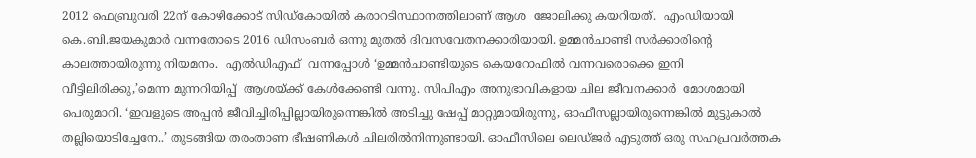2012 ഫെബ്രുവരി 22ന് കോഴിക്കോട് സിഡ്‌കോയില്‍ കരാറടിസ്ഥാനത്തിലാണ് ആശ  ജോലിക്കു കയറിയത്.  എംഡിയായി  കെ.ബി.ജയകുമാര്‍ വന്നതോടെ 2016 ഡിസംബര്‍ ഒന്നു മുതല്‍ ദിവസവേതനക്കാരിയായി. ഉമ്മന്‍ചാണ്ടി സര്‍ക്കാരിന്റെ കാലത്തായിരുന്നു നിയമനം.  എല്‍ഡിഎഫ്  വന്നപ്പോള്‍ ‘ഉമ്മന്‍ചാണ്ടിയുടെ കെയറോഫില്‍ വന്നവരൊക്കെ ഇനി വീട്ടിലിരിക്കു,’മെന്ന മുന്നറിയിപ്പ്  ആശയ്‌ക്ക് കേള്‍ക്കേണ്ടി വന്നു. സിപിഎം അനുഭാവികളായ ചില ജീവനക്കാര്‍  മോശമായി പെരുമാറി. ‘ഇവളുടെ അപ്പന്‍ ജീവിച്ചിരിപ്പില്ലായിരുന്നെങ്കില്‍ അടിച്ചു ഷേപ്പ് മാറ്റുമായിരുന്നു, ഓഫീസല്ലായിരുന്നെങ്കില്‍ മുട്ടുകാല്‍ തല്ലിയൊടിച്ചേനേ..’ തുടങ്ങിയ തരംതാണ ഭീഷണികള്‍ ചിലരില്‍നിന്നുണ്ടായി. ഓഫീസിലെ ലെഡ്ജര്‍ എടുത്ത് ഒരു സഹപ്രവര്‍ത്തക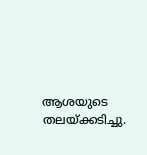ആശയുടെ തലയ്‌ക്കടിച്ചു.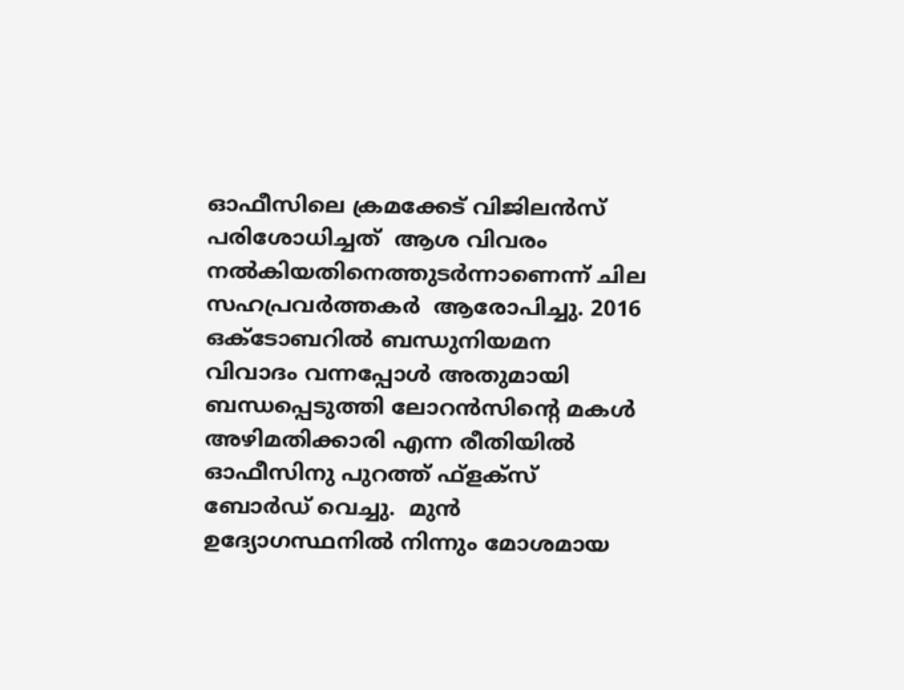ഓഫീസിലെ ക്രമക്കേട് വിജിലന്‍സ് പരിശോധിച്ചത്  ആശ വിവരം നല്‍കിയതിനെത്തുടര്‍ന്നാണെന്ന് ചില സഹപ്രവര്‍ത്തകര്‍  ആരോപിച്ചു. 2016 ഒക്ടോബറില്‍ ബന്ധുനിയമന വിവാദം വന്നപ്പോള്‍ അതുമായി ബന്ധപ്പെടുത്തി ലോറന്‍സിന്റെ മകള്‍ അഴിമതിക്കാരി എന്ന രീതിയില്‍ ഓഫീസിനു പുറത്ത് ഫ്‌ളക്‌സ് ബോര്‍ഡ് വെച്ചു.  മുന്‍ ഉദ്യോഗസ്ഥനില്‍ നിന്നും മോശമായ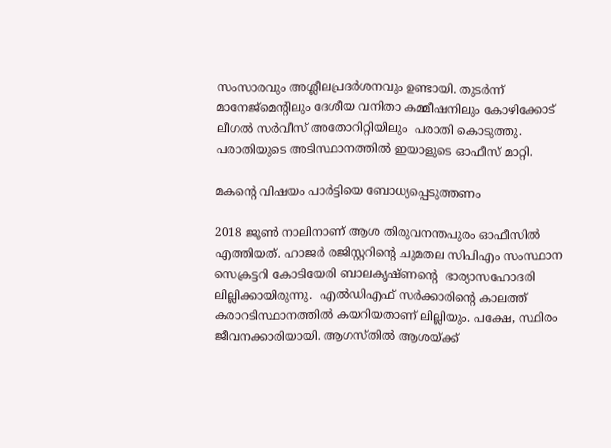സംസാരവും അശ്ലീലപ്രദര്‍ശനവും ഉണ്ടായി. തുടര്‍ന്ന് മാനേജ്‌മെന്റിലും ദേശീയ വനിതാ കമ്മീഷനിലും കോഴിക്കോട് ലീഗല്‍ സര്‍വീസ് അതോറിറ്റിയിലും  പരാതി കൊടുത്തു. പരാതിയുടെ അടിസ്ഥാനത്തില്‍ ഇയാളുടെ ഓഫീസ് മാറ്റി.

മകന്റെ വിഷയം പാര്‍ട്ടിയെ ബോധ്യപ്പെടുത്തണം

2018 ജൂണ്‍ നാലിനാണ് ആശ തിരുവനന്തപുരം ഓഫീസില്‍ എത്തിയത്. ഹാജര്‍ രജിസ്റ്ററിന്റെ ചുമതല സിപിഎം സംസ്ഥാന സെക്രട്ടറി കോടിയേരി ബാലകൃഷ്ണന്റെ  ഭാര്യാസഹോദരി ലില്ലിക്കായിരുന്നു.  എല്‍ഡിഎഫ് സര്‍ക്കാരിന്റെ കാലത്ത് കരാറടിസ്ഥാനത്തില്‍ കയറിയതാണ് ലില്ലിയും. പക്ഷേ, സ്ഥിരം ജീവനക്കാരിയായി. ആഗസ്തില്‍ ആശയ്‌ക്ക്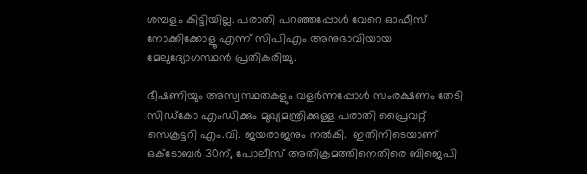ശമ്പളം കിട്ടിയില്ല. പരാതി പറഞ്ഞപ്പോള്‍ വേറെ ഓഫീസ് നോക്കിക്കോളൂ എന്ന് സിപിഎം അനുഭാവിയായ മേലുദ്യോഗസ്ഥന്‍ പ്രതികരിച്ചു.

ഭീഷണിയും അസ്വസ്ഥതകളും വളര്‍ന്നപ്പോള്‍ സംരക്ഷണം തേടി സിഡ്‌കോ എംഡിക്കും മുഖ്യമന്ത്രിക്കുള്ള പരാതി പ്രൈവറ്റ് സെക്രട്ടറി എം.വി. ജയരാജനും നല്‍കി.  ഇതിനിടെയാണ് ഒക്‌ടോബര്‍ 30ന്, പോലീസ് അതിക്രമത്തിനെതിരെ ബിജെപി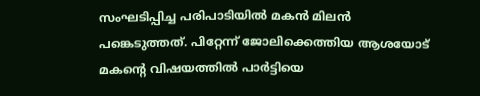സംഘടിപ്പിച്ച പരിപാടിയില്‍ മകന്‍ മിലന്‍  പങ്കെടുത്തത്. പിറ്റേന്ന് ജോലിക്കെത്തിയ ആശയോട് മകന്റെ വിഷയത്തില്‍ പാര്‍ട്ടിയെ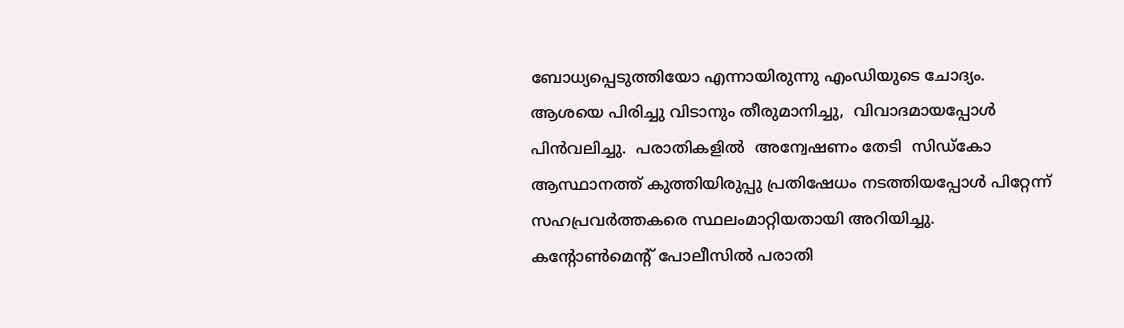ബോധ്യപ്പെടുത്തിയോ എന്നായിരുന്നു എംഡിയുടെ ചോദ്യം. ആശയെ പിരിച്ചു വിടാനും തീരുമാനിച്ചു,  വിവാദമായപ്പോള്‍ പിന്‍വലിച്ചു.  പരാതികളില്‍  അന്വേഷണം തേടി  സിഡ്‌കോ ആസ്ഥാനത്ത് കുത്തിയിരുപ്പു പ്രതിഷേധം നടത്തിയപ്പോള്‍ പിറ്റേന്ന് സഹപ്രവര്‍ത്തകരെ സ്ഥലംമാറ്റിയതായി അറിയിച്ചു.  കന്റോണ്‍മെന്റ് പോലീസില്‍ പരാതി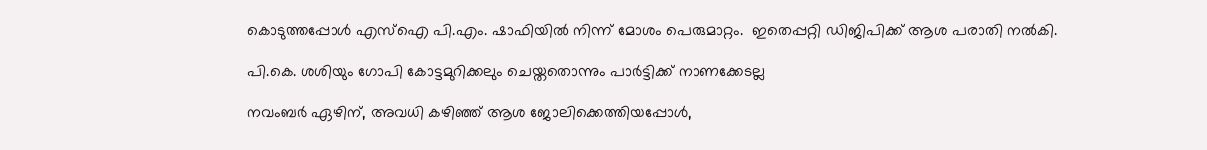കൊടുത്തപ്പോള്‍ എസ്‌ഐ പി.എം. ഷാഫിയില്‍ നിന്ന് മോശം പെരുമാറ്റം.  ഇതെപ്പറ്റി ഡിജിപിക്ക് ആശ പരാതി നല്‍കി.

പി.കെ. ശശിയും ഗോപി കോട്ടമുറിക്കലും ചെയ്തതൊന്നും പാര്‍ട്ടിക്ക് നാണക്കേടല്ല

നവംബര്‍ ഏഴിന്, അവധി കഴിഞ്ഞ് ആശ ജോലിക്കെത്തിയപ്പോള്‍,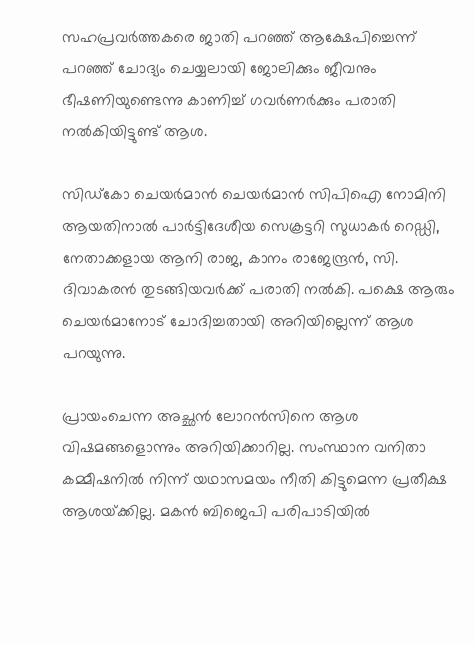സഹപ്രവര്‍ത്തകരെ ജാതി പറഞ്ഞ് ആക്ഷേപിച്ചെന്ന് പറഞ്ഞ് ചോദ്യം ചെയ്യലായി ജോലിക്കും ജീവനും ഭീഷണിയുണ്ടെന്നു കാണിച്ച് ഗവര്‍ണര്‍ക്കും പരാതി നല്‍കിയിട്ടുണ്ട് ആശ.

സിഡ്‌കോ ചെയര്‍മാന്‍ ചെയര്‍മാന്‍ സിപിഐ നോമിനി ആയതിനാല്‍ പാര്‍ട്ടിദേശീയ സെക്രട്ടറി സുധാകര്‍ റെഡ്ഡി, നേതാക്കളായ ആനി രാജ, കാനം രാജേന്ദ്രന്‍, സി. ദിവാകരന്‍ തുടങ്ങിയവര്‍ക്ക് പരാതി നല്‍കി. പക്ഷെ ആരും ചെയര്‍മാനോട് ചോദിച്ചതായി അറിയില്ലെന്ന് ആശ പറയുന്നു.

പ്രായംചെന്ന അച്ഛന്‍ ലോറന്‍സിനെ ആശ വിഷമങ്ങളൊന്നും അറിയിക്കാറില്ല. സംസ്ഥാന വനിതാ കമ്മീഷനില്‍ നിന്ന് യഥാസമയം നീതി കിട്ടുമെന്ന പ്രതീക്ഷ ആശയ്‌ക്കില്ല. മകന്‍ ബിജെപി പരിപാടിയില്‍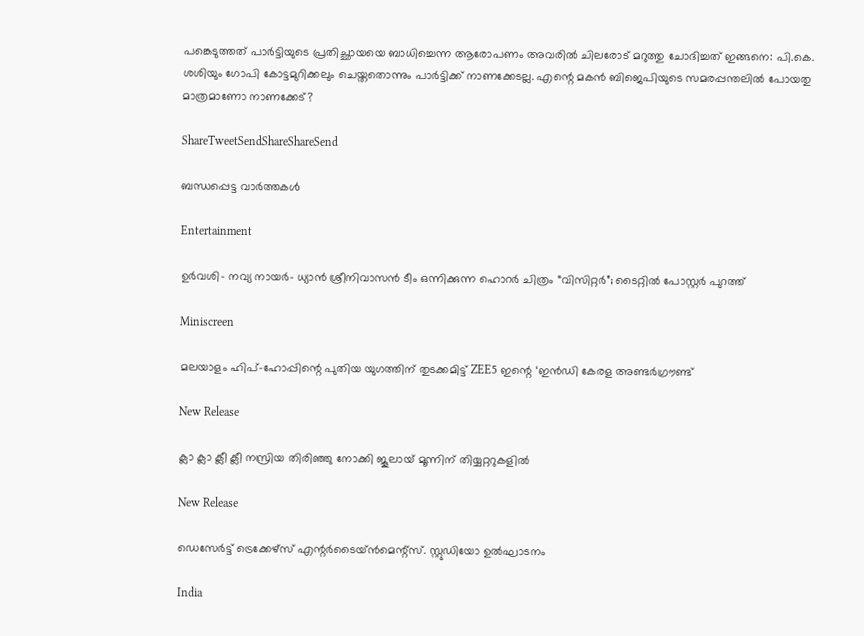പങ്കെടുത്തത് പാര്‍ട്ടിയുടെ പ്രതിച്ഛായയെ ബാധിച്ചെന്ന ആരോപണം അവരില്‍ ചിലരോട് മറുത്തു ചോദിച്ചത് ഇങ്ങനെ: പി.കെ. ശശിയും ഗോപി കോട്ടമുറിക്കലും ചെയ്തതൊന്നും പാര്‍ട്ടിക്ക് നാണക്കേടല്ല. എന്റെ മകന്‍ ബിജെപിയുടെ സമരപ്പന്തലില്‍ പോയതു മാത്രമാണോ നാണക്കേട്?

ShareTweetSendShareShareSend

ബന്ധപ്പെട്ട വാര്‍ത്തകള്‍

Entertainment

ഉർവശി- നവ്യ നായർ- ധ്യാൻ ശ്രീനിവാസൻ ടീം ഒന്നിക്കുന്ന ഹൊറർ ചിത്രം “വിസിറ്റർ”; ടൈറ്റിൽ പോസ്റ്റർ പുറത്ത്

Miniscreen

മലയാളം ഹിപ്-ഹോപ്പിന്റെ പുതിയ യുഗത്തിന് തുടക്കമിട്ട് ZEE5 ഇന്റെ ‘ഇൻഡി കേരള അണ്ടർഗ്രൗണ്ട്

New Release

ക്ലാ ക്ലാ ക്ലീ ക്ലീ നസ്രിയ തിരിഞ്ഞു നോക്കി ജൂലായ് മൂന്നിന് തിയ്യറ്ററുകളിൽ

New Release

ഡെസേർട്ട് ട്രെക്കേഴ്സ് എന്റർടൈയ്ൻമെന്റ്സ്. സ്റ്റുഡിയോ ഉൽഘാടനം

India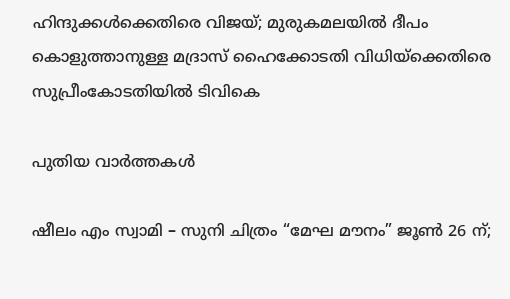ഹിന്ദുക്കള്‍ക്കെതിരെ വിജയ്; മുരുകമലയില്‍ ദീപം കൊളുത്താനുള്ള മദ്രാസ് ഹൈക്കോടതി വിധിയ്‌ക്കെതിരെ സുപ്രീംകോടതിയില്‍ ടിവികെ

പുതിയ വാര്‍ത്തകള്‍

ഷീലം എം സ്വാമി – സുനി ചിത്രം “മേഘ മൗനം” ജൂൺ 26 ന്;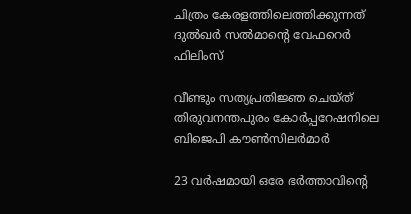ചിത്രം കേരളത്തിലെത്തിക്കുന്നത് ദുൽഖർ സൽമാന്റെ വേഫറെർ ഫിലിംസ്

വീണ്ടും സത്യപ്രതിജ്ഞ ചെയ്ത് തിരുവനന്തപുരം കോർപ്പറേഷനിലെ ബിജെപി കൗൺസിലർമാർ

23 വർഷമായി ഒരേ ഭർത്താവിന്റെ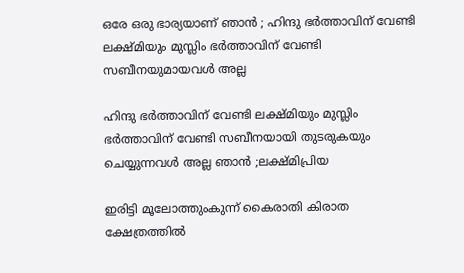ഒരേ ഒരു ഭാര്യയാണ് ഞാൻ ; ഹിന്ദു ഭർത്താവിന് വേണ്ടി ലക്ഷ്മിയും മുസ്ലിം ഭർത്താവിന് വേണ്ടി സബീനയുമായവൾ അല്ല

ഹിന്ദു ഭർത്താവിന് വേണ്ടി ലക്ഷ്മിയും മുസ്ലിം ഭർത്താവിന് വേണ്ടി സബീനയായി തുടരുകയും ചെയ്യുന്നവൾ അല്ല ഞാൻ ;ലക്ഷ്മിപ്രിയ

ഇരിട്ടി മൂലോത്തുംകുന്ന് കൈരാതി കിരാത ക്ഷേത്രത്തിൽ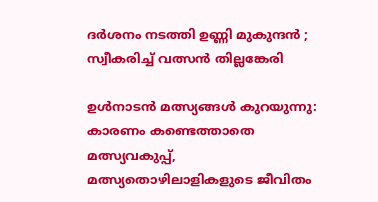ദർശനം നടത്തി ഉണ്ണി മുകുന്ദൻ ; സ്വീകരിച്ച് വത്സൻ തില്ലങ്കേരി

ഉള്‍നാടന്‍ മത്സ്യങ്ങള്‍ കുറയുന്നു: കാരണം കണ്ടെത്താതെ മത്സ്യവകുപ്പ്, മത്സ്യതൊഴിലാളികളുടെ ജീവിതം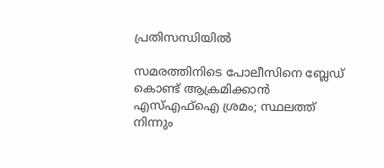പ്രതിസന്ധിയിൽ

സമരത്തിനിടെ പോലീസിനെ ബ്ലേഡ് കൊണ്ട് ആക്രമിക്കാൻ എസ്‌എഫ്‌ഐ ശ്രമം; സ്ഥലത്ത് നിന്നും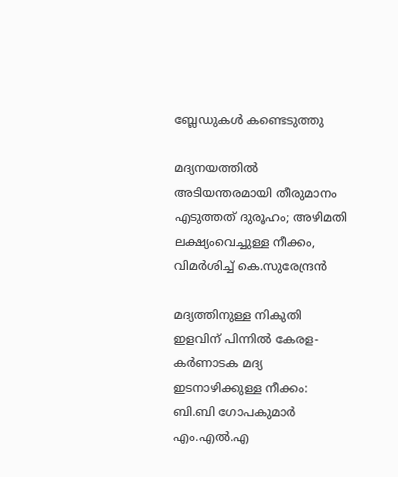ബ്ലേഡുകൾ കണ്ടെടുത്തു

മദ്യനയത്തിൽ അടിയന്തരമായി തീരുമാനം എടുത്തത് ദുരൂഹം; അഴിമതി ലക്ഷ്യംവെച്ചുള്ള നീക്കം, വിമർശിച്ച് കെ.സുരേന്ദ്രൻ

മദ്യത്തിനുള്ള നികുതി ഇളവിന് പിന്നിൽ കേരള-കർണാടക മദ്യ ഇടനാഴിക്കുള്ള നീക്കം: ബി.ബി ഗോപകുമാർ എം.എൽ.എ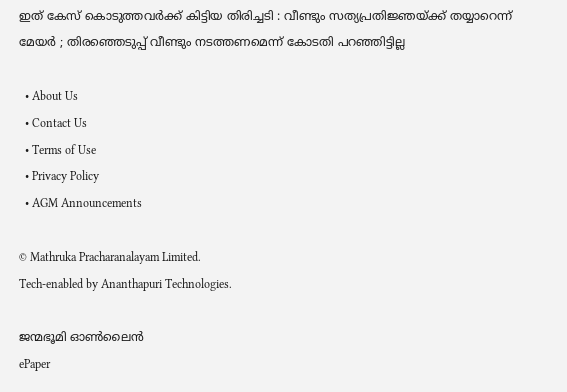ഇത് കേസ് കൊടുത്തവർക്ക് കിട്ടിയ തിരിച്ചടി : വീണ്ടും സത്യപ്രതിജ്ഞയ്‌ക്ക് തയ്യാറെന്ന് മേയർ ; തിരഞ്ഞെടുപ്പ് വീണ്ടും നടത്തണമെന്ന് കോടതി പറഞ്ഞിട്ടില്ല

  • About Us
  • Contact Us
  • Terms of Use
  • Privacy Policy
  • AGM Announcements

© Mathruka Pracharanalayam Limited.
Tech-enabled by Ananthapuri Technologies.

ജന്മഭൂമി ഓണ്‍ലൈന്‍
ePaper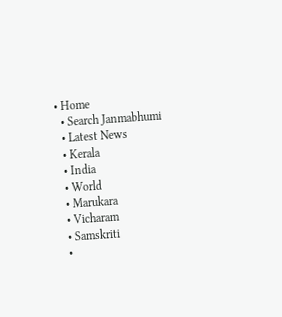• Home
  • Search Janmabhumi
  • Latest News
  • Kerala
  • India
  • World
  • Marukara
  • Vicharam
  • Samskriti
  •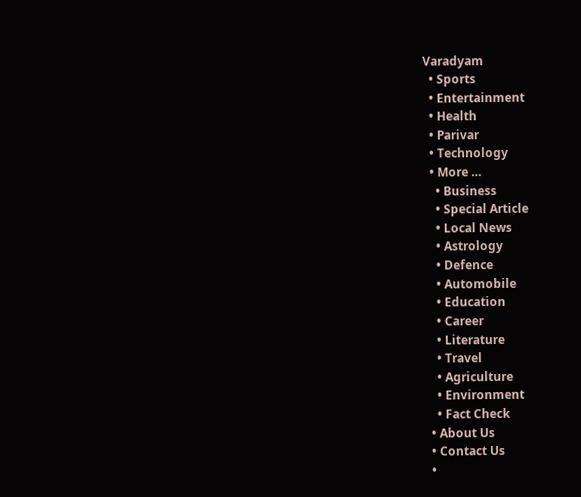Varadyam
  • Sports
  • Entertainment
  • Health
  • Parivar
  • Technology
  • More …
    • Business
    • Special Article
    • Local News
    • Astrology
    • Defence
    • Automobile
    • Education
    • Career
    • Literature
    • Travel
    • Agriculture
    • Environment
    • Fact Check
  • About Us
  • Contact Us
  •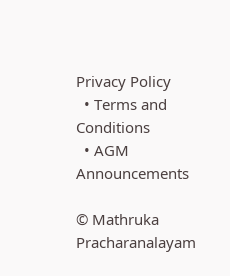Privacy Policy
  • Terms and Conditions
  • AGM Announcements

© Mathruka Pracharanalayam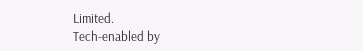Limited.
Tech-enabled by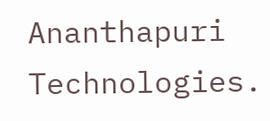Ananthapuri Technologies.